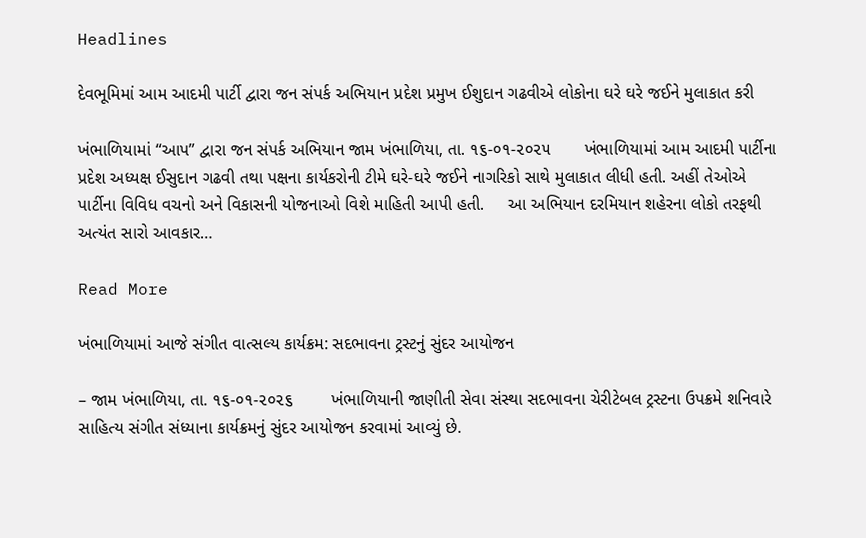Headlines

દેવભૂમિમાં આમ આદમી પાર્ટી દ્વારા જન સંપર્ક અભિયાન પ્રદેશ પ્રમુખ ઈશુદાન ગઢવીએ લોકોના ઘરે ઘરે જઈને મુલાકાત કરી

ખંભાળિયામાં “આપ” દ્વારા જન સંપર્ક અભિયાન જામ ખંભાળિયા, તા. ૧૬-૦૧-૨૦૨૫       ખંભાળિયામાં આમ આદમી પાર્ટીના પ્રદેશ અધ્યક્ષ ઈસુદાન ગઢવી તથા પક્ષના કાર્યકરોની ટીમે ઘરે-ઘરે જઈને નાગરિકો સાથે મુલાકાત લીધી હતી. અહીં તેઓએ પાર્ટીના વિવિધ વચનો અને વિકાસની યોજનાઓ વિશે માહિતી આપી હતી.     આ અભિયાન દરમિયાન શહેરના લોકો તરફથી અત્યંત સારો આવકાર…

Read More

ખંભાળિયામાં આજે સંગીત વાત્સલ્ય કાર્યક્રમ: સદભાવના ટ્રસ્ટનું સુંદર આયોજન

– જામ ખંભાળિયા, તા. ૧૬-૦૧-૨૦૨૬        ખંભાળિયાની જાણીતી સેવા સંસ્થા સદભાવના ચેરીટેબલ ટ્રસ્ટના ઉપક્રમે શનિવારે સાહિત્ય સંગીત સંધ્યાના કાર્યક્રમનું સુંદર આયોજન કરવામાં આવ્યું છે.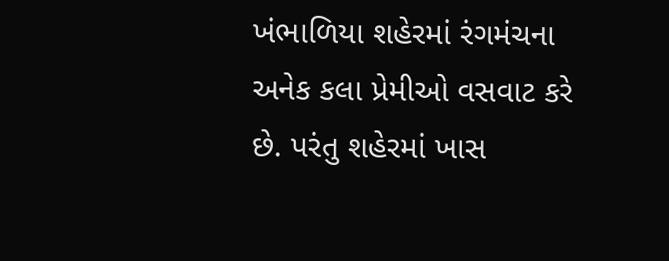ખંભાળિયા શહેરમાં રંગમંચના અનેક કલા પ્રેમીઓ વસવાટ કરે છે. પરંતુ શહેરમાં ખાસ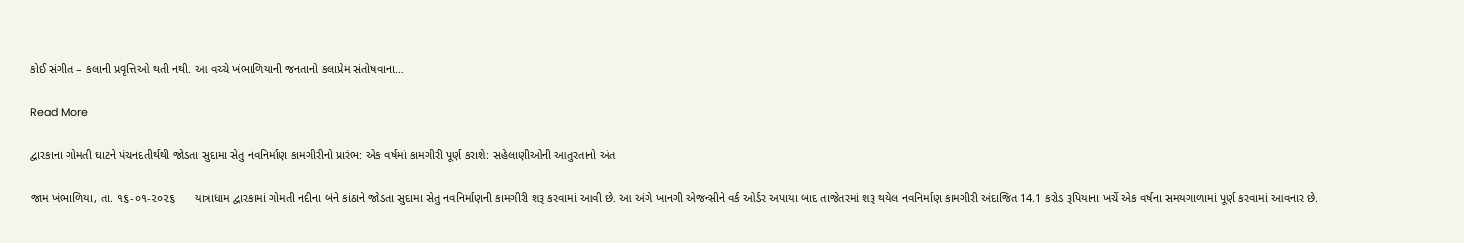કોઈ સંગીત – કલાની પ્રવૃત્તિઓ થતી નથી. આ વચ્ચે ખંભાળિયાની જનતાનો કલાપ્રેમ સંતોષવાના…

Read More

દ્વારકાના ગોમતી ઘાટને પંચનદતીર્થથી જોડતા સુદામા સેતુ નવનિર્માણ કામગીરીનો પ્રારંભ: એક વર્ષમાં કામગીરી પૂર્ણ કરાશે: સહેલાણીઓની આતુરતાનો અંત

જામ ખંભાળિયા, તા. ૧૬-૦૧-૨૦૨૬      યાત્રાધામ દ્વારકામાં ગોમતી નદીના બંને કાંઠાને જોડતા સુદામા સેતુ નવનિર્માણની કામગીરી શરૂ કરવામાં આવી છે. આ અંગે ખાનગી એજન્સીને વર્ક ઓર્ડર અપાયા બાદ તાજેતરમાં શરૂ થયેલ નવનિર્માણ કામગીરી અંદાજિત 14.1 કરોડ રૂપિયાના ખર્ચે એક વર્ષના સમયગાળામાં પૂર્ણ કરવામાં આવનાર છે.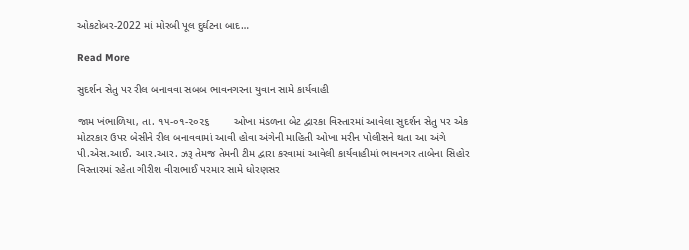ઓકટોબર-2022 માં મોરબી પૂલ દુર્ઘટના બાદ…

Read More

સુદર્શન સેતુ પર રીલ બનાવવા સબબ ભાવનગરના યુવાન સામે કાર્યવાહી

જામ ખંભાળિયા, તા. ૧૫-૦૧-૨૦૨૬        ઓખા મંડળના બેટ દ્વારકા વિસ્તારમાં આવેલા સુદર્શન સેતુ પર એક મોટરકાર ઉપર બેસીને રીલ બનાવવામાં આવી હોવા અંગેની માહિતી ઓખા મરીન પોલીસને થતા આ અંગે પી.એસ.આઈ. આર.આર. ઝરૂ તેમજ તેમની ટીમ દ્વારા કરવામાં આવેલી કાર્યવાહીમાં ભાવનગર તાબેના સિહોર વિસ્તારમાં રહેતા ગીરીશ વીરાભાઈ પરમાર સામે ધોરણસર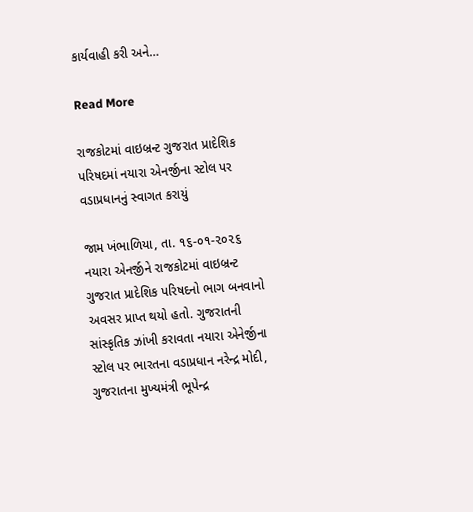કાર્યવાહી કરી અને…

Read More

રાજકોટમાં વાઇબ્રન્ટ ગુજરાત પ્રાદેશિક પરિષદમાં નયારા એનર્જીના સ્ટોલ પર વડાપ્રધાનનું સ્વાગત કરાયું

જામ ખંભાળિયા, તા. ૧૬-૦૧-૨૦૨૬      નયારા એનર્જીને રાજકોટમાં વાઇબ્રન્ટ ગુજરાત પ્રાદેશિક પરિષદનો ભાગ બનવાનો અવસર પ્રાપ્ત થયો હતો. ગુજરાતની સાંસ્કૃતિક ઝાંખી કરાવતા નયારા એનેર્જીના સ્ટોલ પર ભારતના વડાપ્રધાન નરેન્દ્ર મોદી, ગુજરાતના મુખ્યમંત્રી ભૂપેન્દ્ર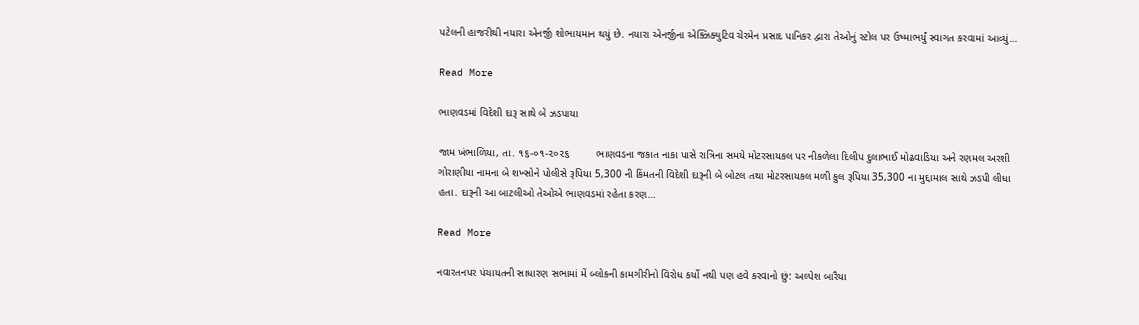પટેલની હાજરીથી નયારા એનર્જી શોભાયમાન થયું છે. નયારા એનર્જીના એક્ઝિક્યુટિવ ચેરમેન પ્રસાદ પાનિકર દ્વારા તેઓનું સ્ટોલ પર ઉષ્માભર્યું સ્વાગત કરવામાં આવ્યું…

Read More

ભાણવડમાં વિદેશી દારૂ સાથે બે ઝડપાયા

જામ ખંભાળિયા, તા. ૧૬-૦૧-૨૦૨૬         ભાણવડના જકાત નાકા પાસે રાત્રિના સમયે મોટરસાયકલ પર નીકળેલા દિલીપ દુલાભાઈ મોઢવાડિયા અને રણમલ અરશી ગોરાણીયા નામના બે શખ્સોને પોલીસે રૂપિયા 5,300 ની કિંમતની વિદેશી દારૂની બે બોટલ તથા મોટરસાયકલ મળી કુલ રૂપિયા 35,300 ના મુદ્દામાલ સાથે ઝડપી લીધા હતા. દારૂની આ બાટલીઓ તેઓએ ભાણવડમાં રહેતા કરણ…

Read More

નવારતનપર પંચાયતની સાધારણ સભામાં મેં બ્લોકની કામગીરીનો વિરોધ કર્યો નથી પણ હવે કરવાનો છું: અલ્પેશ બારૈયા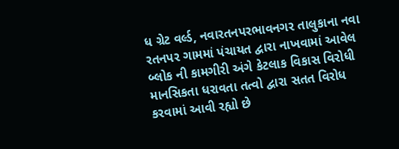ધ ગ્રેટ વર્લ્ડ, નવારતનપરભાવનગર તાલુકાના નવા રતનપર ગામમાં પંચાયત દ્વારા નાખવામાં આવેલ બ્લોક ની કામગીરી અંગે કેટલાક વિકાસ વિરોધી માનસિકતા ધરાવતા તત્વો દ્વારા સતત વિરોધ કરવામાં આવી રહ્યો છે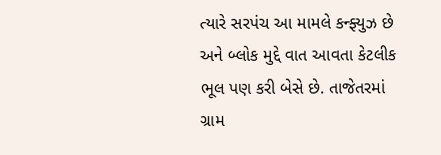ત્યારે સરપંચ આ મામલે કન્ફ્યુઝ છે અને બ્લોક મુદ્દે વાત આવતા કેટલીક ભૂલ પણ કરી બેસે છે. તાજેતરમાં ગ્રામ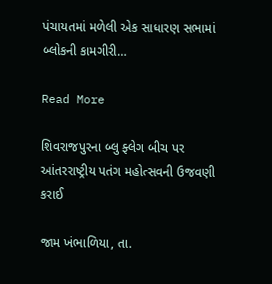પંચાયતમાં મળેલી એક સાધારણ સભામાં બ્લોકની કામગીરી…

Read More

શિવરાજપુરના બ્લુ ફ્લેગ બીચ પર આંતરરાષ્ટ્રીય પતંગ મહોત્સવની ઉજવણી કરાઈ

જામ ખંભાળિયા, તા.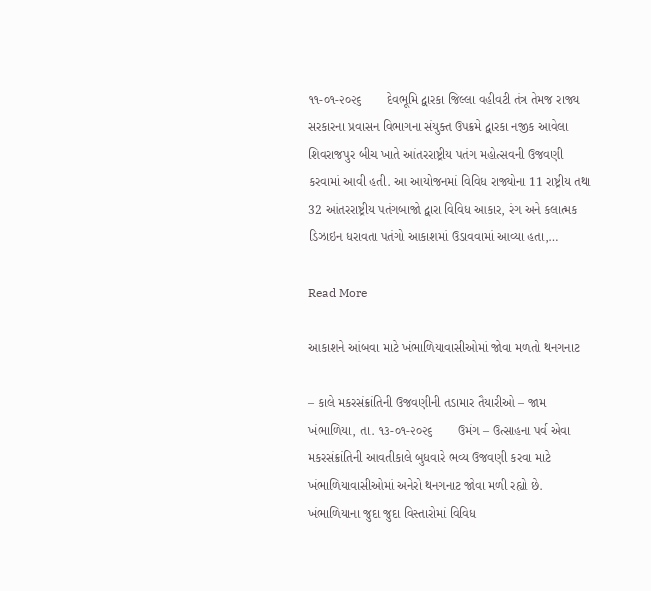૧૧-૦૧-૨૦૨૬       દેવભૂમિ દ્વારકા જિલ્લા વહીવટી તંત્ર તેમજ રાજ્ય સરકારના પ્રવાસન વિભાગના સંયુક્ત ઉપક્રમે દ્વારકા નજીક આવેલા શિવરાજપુર બીચ ખાતે આંતરરાષ્ટ્રીય પતંગ મહોત્સવની ઉજવણી કરવામાં આવી હતી. આ આયોજનમાં વિવિધ રાજ્યોના 11 રાષ્ટ્રીય તથા 32 આંતરરાષ્ટ્રીય પતંગબાજો દ્વારા વિવિધ આકાર, રંગ અને કલાત્મક ડિઝાઇન ધરાવતા પતંગો આકાશમાં ઉડાવવામાં આવ્યા હતા,…

Read More

આકાશને આંબવા માટે ખંભાળિયાવાસીઓમાં જોવા મળતો થનગનાટ

– કાલે મકરસંક્રાંતિની ઉજવણીની તડામાર તૈયારીઓ – જામ ખંભાળિયા, તા. ૧૩-૦૧-૨૦૨૬       ઉમંગ – ઉત્સાહના પર્વ એવા મકરસંક્રાંતિની આવતીકાલે બુધવારે ભવ્ય ઉજવણી કરવા માટે ખંભાળિયાવાસીઓમાં અનેરો થનગનાટ જોવા મળી રહ્યો છે. ખંભાળિયાના જુદા જુદા વિસ્તારોમાં વિવિધ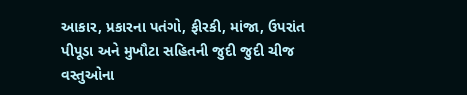આકાર, પ્રકારના પતંગો, ફીરકી, માંજા, ઉપરાંત પીપૂડા અને મુખૌટા સહિતની જુદી જુદી ચીજ વસ્તુઓના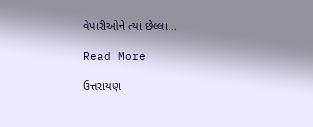વેપારીઓને ત્યાં છેલ્લા…

Read More

ઉત્તરાયણ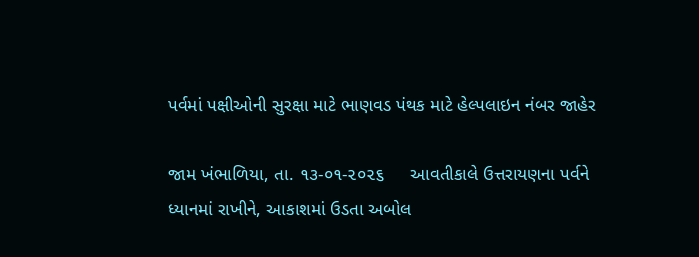પર્વમાં પક્ષીઓની સુરક્ષા માટે ભાણવડ પંથક માટે હેલ્પલાઇન નંબર જાહેર

જામ ખંભાળિયા, તા. ૧૩-૦૧-૨૦૨૬     આવતીકાલે ઉત્તરાયણના પર્વને ધ્યાનમાં રાખીને, આકાશમાં ઉડતા અબોલ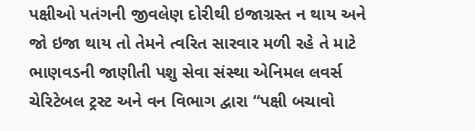પક્ષીઓ પતંગની જીવલેણ દોરીથી ઇજાગ્રસ્ત ન થાય અને જો ઇજા થાય તો તેમને ત્વરિત સારવાર મળી રહે તે માટે ભાણવડની જાણીતી પશુ સેવા સંસ્થા એનિમલ લવર્સ ચેરિટેબલ ટ્રસ્ટ અને વન વિભાગ દ્વારા “પક્ષી બચાવો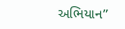અભિયાન”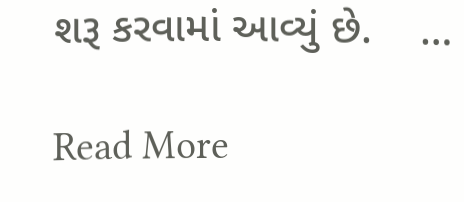શરૂ કરવામાં આવ્યું છે.    …

Read More